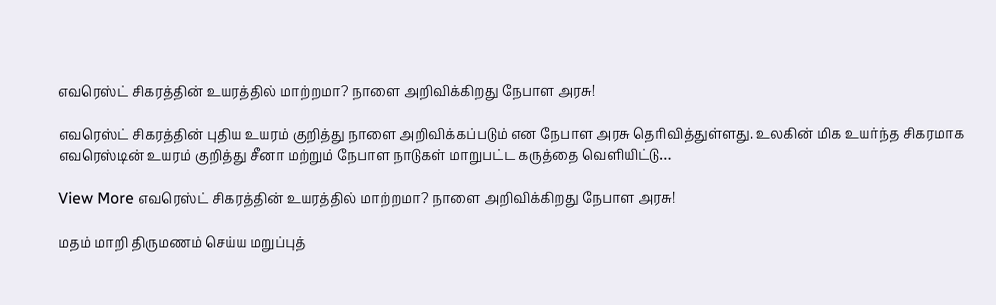எவரெஸ்ட் சிகரத்தின் உயரத்தில் மாற்றமா? நாளை அறிவிக்கிறது நேபாள அரசு!

எவரெஸ்ட் சிகரத்தின் புதிய உயரம் குறித்து நாளை அறிவிக்கப்படும் என நேபாள அரசு தெரிவித்துள்ளது. உலகின் மிக உயர்ந்த சிகரமாக எவரெஸ்டின் உயரம் குறித்து சீனா மற்றும் நேபாள நாடுகள் மாறுபட்ட கருத்தை வெளியிட்டு…

View More எவரெஸ்ட் சிகரத்தின் உயரத்தில் மாற்றமா? நாளை அறிவிக்கிறது நேபாள அரசு!

மதம் மாறி திருமணம் செய்ய மறுப்புத்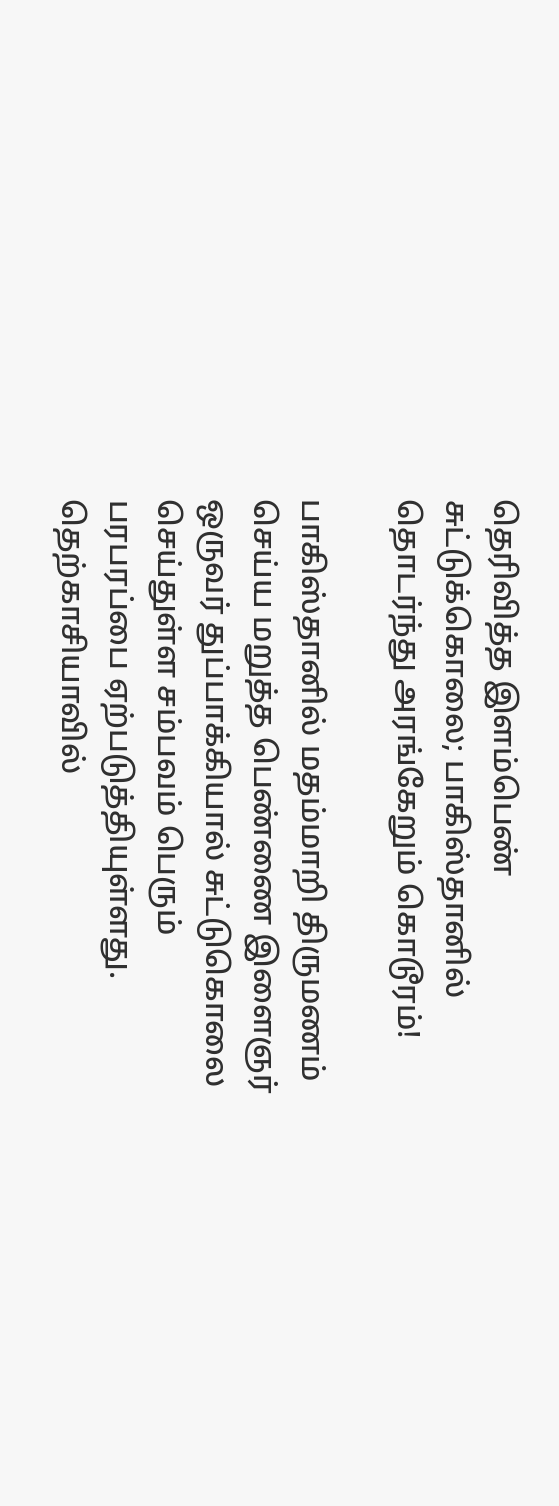தெரிவித்த இளம்பெண் சுட்டுக்கொலை; பாகிஸ்தானில் தொடர்ந்து அரங்கேறும் கொடூரம்!

பாகிஸ்தானில் மதம்மாறி திருமணம் செய்ய மறுத்த பெண்ணை இளைஞர் ஒருவர் துப்பாக்கியால் சுட்டுகொலை செய்துள்ள சம்பவம் பெரும் பரபரப்பை ஏற்படுத்தியுள்ளது. தெற்காசியாவில்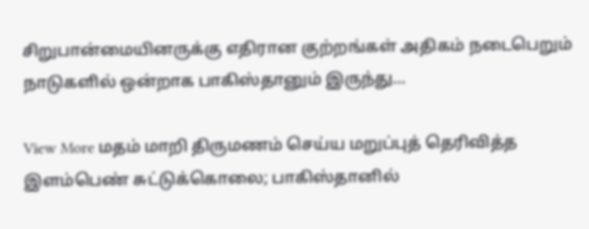சிறுபான்மையினருக்கு எதிரான குற்றங்கள் அதிகம் நடைபெறும் நாடுகளில் ஒன்றாக பாகிஸ்தானும் இருந்து…

View More மதம் மாறி திருமணம் செய்ய மறுப்புத் தெரிவித்த இளம்பெண் சுட்டுக்கொலை; பாகிஸ்தானில்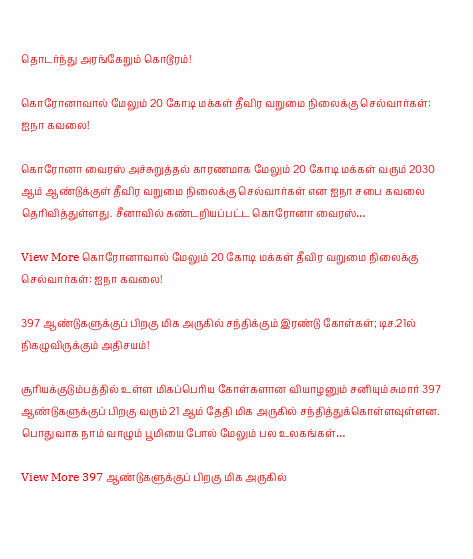தொடர்ந்து அரங்கேறும் கொடூரம்!

கொரோனாவால் மேலும் 20 கோடி மக்கள் தீவிர வறுமை நிலைக்கு செல்வார்கள்: ஐநா கவலை!

கொரோனா வைரஸ் அச்சுறுத்தல் காரணமாக மேலும் 20 கோடி மக்கள் வரும் 2030 ஆம் ஆண்டுக்குள் தீவிர வறுமை நிலைக்கு செல்வார்கள் என ஐநா சபை கவலை தெரிவித்துள்ளது. சீனாவில் கண்டறியப்பட்ட கொரோனா வைரஸ்…

View More கொரோனாவால் மேலும் 20 கோடி மக்கள் தீவிர வறுமை நிலைக்கு செல்வார்கள்: ஐநா கவலை!

397 ஆண்டுகளுக்குப் பிறகு மிக அருகில் சந்திக்கும் இரண்டு கோள்கள்; டிச.21ல் நிகழுவிருக்கும் அதிசயம்!

சூரியக்குடும்பத்தில் உள்ள மிகப்பெரிய கோள்களான வியாழனும் சனியும் சுமார் 397 ஆண்டுகளுக்குப் பிறகு வரும் 21 ஆம் தேதி மிக அருகில் சந்தித்துக்கொள்ளவுள்ளன. பொதுவாக நாம் வாழும் பூமியை போல் மேலும் பல உலகங்கள்…

View More 397 ஆண்டுகளுக்குப் பிறகு மிக அருகில்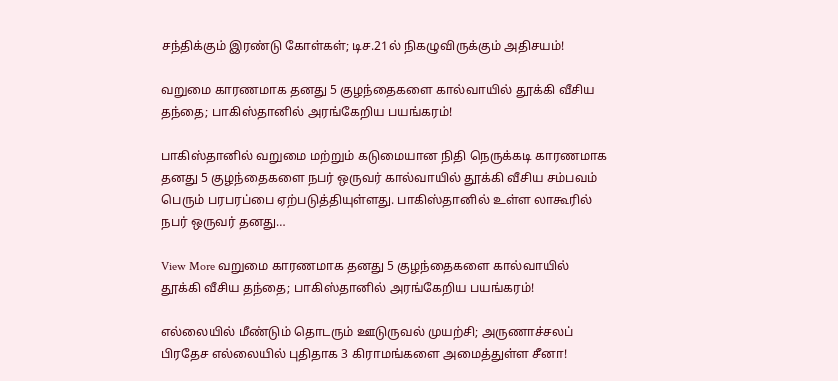சந்திக்கும் இரண்டு கோள்கள்; டிச.21ல் நிகழுவிருக்கும் அதிசயம்!

வறுமை காரணமாக தனது 5 குழந்தைகளை கால்வாயில் தூக்கி வீசிய தந்தை; பாகிஸ்தானில் அரங்கேறிய பயங்கரம்!

பாகிஸ்தானில் வறுமை மற்றும் கடுமையான நிதி நெருக்கடி காரணமாக தனது 5 குழந்தைகளை நபர் ஒருவர் கால்வாயில் தூக்கி வீசிய சம்பவம் பெரும் பரபரப்பை ஏற்படுத்தியுள்ளது. பாகிஸ்தானில் உள்ள லாகூரில் நபர் ஒருவர் தனது…

View More வறுமை காரணமாக தனது 5 குழந்தைகளை கால்வாயில் தூக்கி வீசிய தந்தை; பாகிஸ்தானில் அரங்கேறிய பயங்கரம்!

எல்லையில் மீண்டும் தொடரும் ஊடுருவல் முயற்சி; அருணாச்சலப் பிரதேச எல்லையில் புதிதாக 3 கிராமங்களை அமைத்துள்ள சீனா!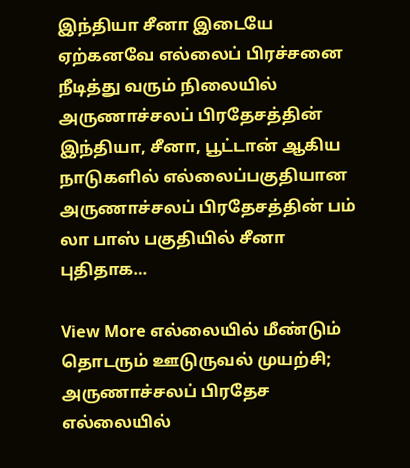இந்தியா சீனா இடையே ஏற்கனவே எல்லைப் பிரச்சனை நீடித்து வரும் நிலையில் அருணாச்சலப் பிரதேசத்தின் இந்தியா, சீனா, பூட்டான் ஆகிய நாடுகளில் எல்லைப்பகுதியான அருணாச்சலப் பிரதேசத்தின் பம் லா பாஸ் பகுதியில் சீனா புதிதாக…

View More எல்லையில் மீண்டும் தொடரும் ஊடுருவல் முயற்சி; அருணாச்சலப் பிரதேச எல்லையில்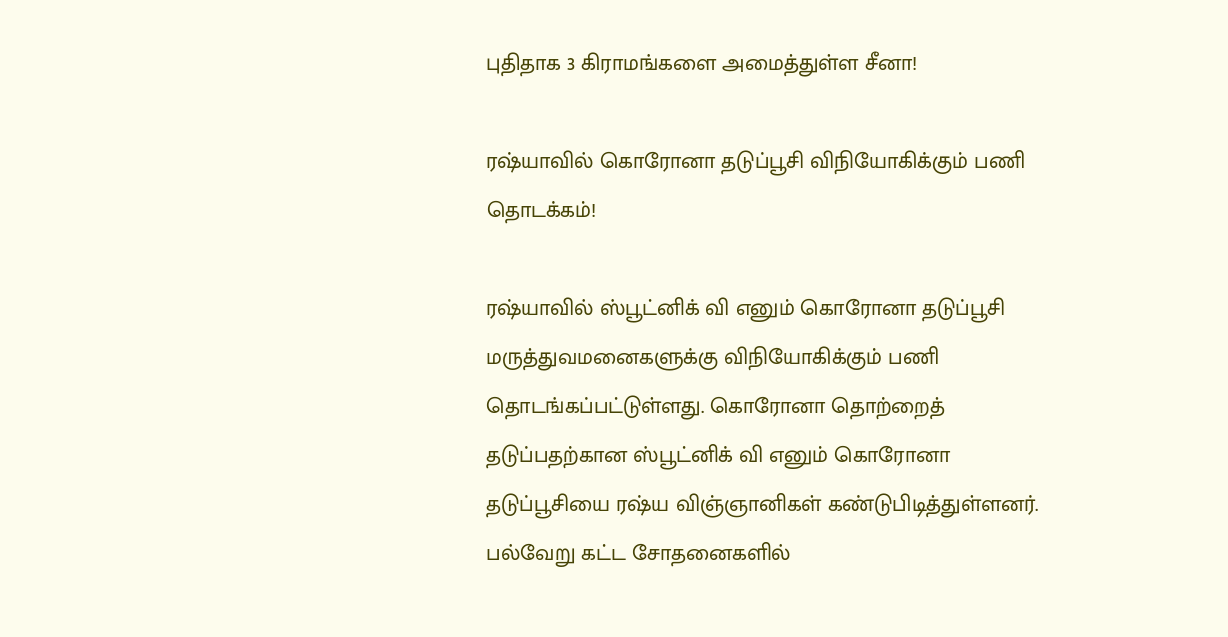புதிதாக 3 கிராமங்களை அமைத்துள்ள சீனா!

ரஷ்யாவில் கொரோனா தடுப்பூசி விநியோகிக்கும் பணி தொடக்கம்!

ரஷ்யாவில் ஸ்பூட்னிக் வி எனும் கொரோனா தடுப்பூசி மருத்துவமனைகளுக்கு விநியோகிக்கும் பணி தொடங்கப்பட்டுள்ளது. கொரோனா தொற்றைத் தடுப்பதற்கான ஸ்பூட்னிக் வி எனும் கொரோனா தடுப்பூசியை ரஷ்ய விஞ்ஞானிகள் கண்டுபிடித்துள்ளனர். பல்வேறு கட்ட சோதனைகளில்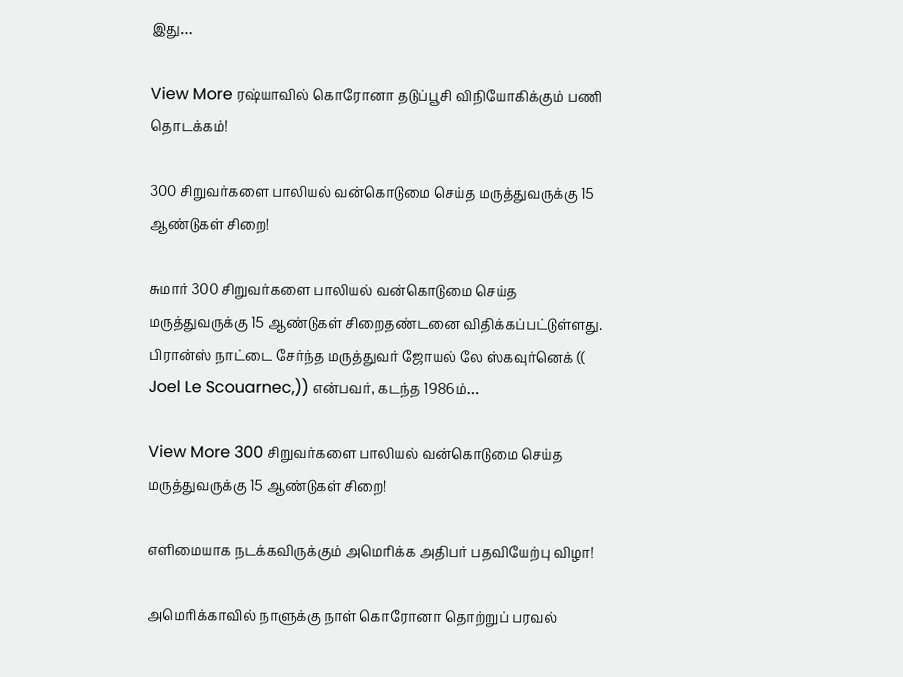இது…

View More ரஷ்யாவில் கொரோனா தடுப்பூசி விநியோகிக்கும் பணி தொடக்கம்!

300 சிறுவர்களை பாலியல் வன்கொடுமை செய்த மருத்துவருக்கு 15 ஆண்டுகள் சிறை!

சுமார் 300 சிறுவர்களை பாலியல் வன்கொடுமை செய்த மருத்துவருக்கு 15 ஆண்டுகள் சிறைதண்டனை விதிக்கப்பட்டுள்ளது. பிரான்ஸ் நாட்டை சேர்ந்த மருத்துவர் ஜோயல் லே ஸ்கவுர்னெக் (( Joel Le Scouarnec,)) என்பவர், கடந்த 1986ம்…

View More 300 சிறுவர்களை பாலியல் வன்கொடுமை செய்த மருத்துவருக்கு 15 ஆண்டுகள் சிறை!

எளிமையாக நடக்கவிருக்கும் அமெரிக்க அதிபர் பதவியேற்பு விழா!

அமெரிக்காவில் நாளுக்கு நாள் கொரோனா தொற்றுப் பரவல்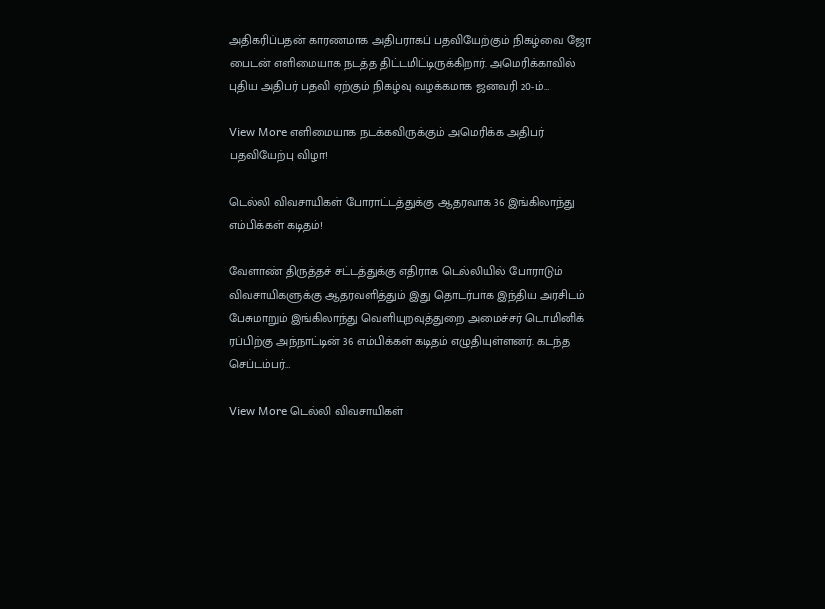அதிகரிப்பதன் காரணமாக அதிபராகப் பதவியேற்கும் நிகழ்வை ஜோ பைடன் எளிமையாக நடத்த திட்டமிட்டிருக்கிறார். அமெரிக்காவில் புதிய அதிபர் பதவி ஏற்கும் நிகழ்வு வழக்கமாக ஜனவரி 20-ம்…

View More எளிமையாக நடக்கவிருக்கும் அமெரிக்க அதிபர் பதவியேற்பு விழா!

டெல்லி விவசாயிகள் போராட்டத்துக்கு ஆதரவாக 36 இங்கிலாந்து எம்பிக்கள் கடிதம்!

வேளாண் திருத்தச் சட்டத்துக்கு எதிராக டெல்லியில் போராடும் விவசாயிகளுக்கு ஆதரவளித்தும் இது தொடர்பாக இந்திய அரசிடம் பேசுமாறும் இங்கிலாந்து வெளியுறவுத்துறை அமைச்சர் டொமினிக் ரப்பிற்கு அந்நாட்டின் 36 எம்பிக்கள் கடிதம் எழுதியுள்ளனர். கடந்த செப்டம்பர்…

View More டெல்லி விவசாயிகள்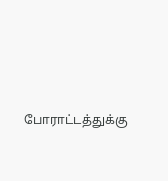போராட்டத்துக்கு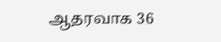ஆதரவாக 36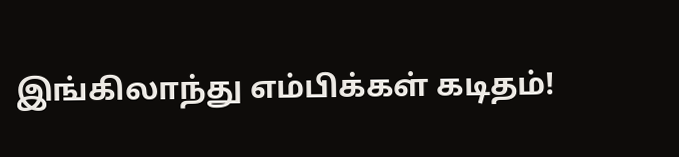இங்கிலாந்து எம்பிக்கள் கடிதம்!